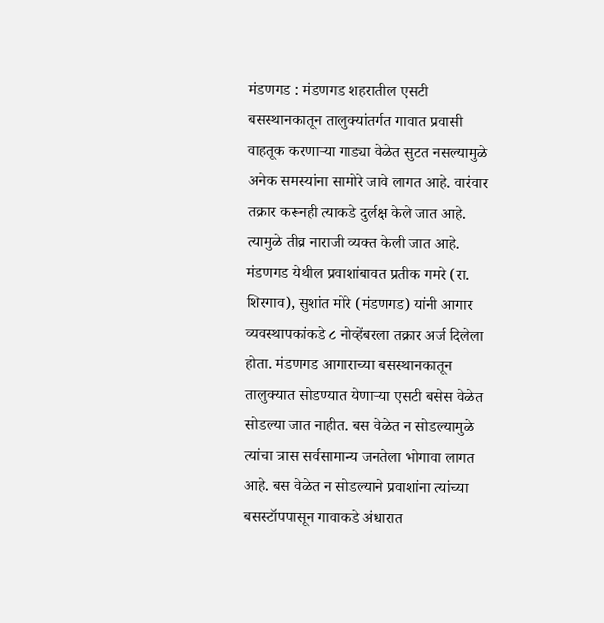मंडणगड : मंडणगड शहरातील एसटी बसस्थानकातून तालुक्यांतर्गत गावात प्रवासी वाहतूक करणाऱ्या गाड्या वेळेत सुटत नसल्यामुळे अनेक समस्यांना सामोरे जावे लागत आहे. वारंवार तक्रार करूनही त्याकडे दुर्लक्ष केले जात आहे. त्यामुळे तीव्र नाराजी व्यक्त केली जात आहे.
मंडणगड येथील प्रवाशांबावत प्रतीक गमरे (रा. शिरगाव), सुशांत मोरे (मंडणगड) यांनी आगार व्यवस्थापकांकडे ८ नोव्हेंबरला तक्रार अर्ज दिलेला होता. मंडणगड आगाराच्या बसस्थानकातून तालुक्यात सोडण्यात येणाऱ्या एसटी बसेस वेळेत सोडल्या जात नाहीत. बस वेळेत न सोडल्यामुळे त्यांचा त्रास सर्वसामान्य जनतेला भोगावा लागत आहे. बस वेळेत न सोडल्याने प्रवाशांना त्यांच्या बसस्टॉपपासून गावाकडे अंधारात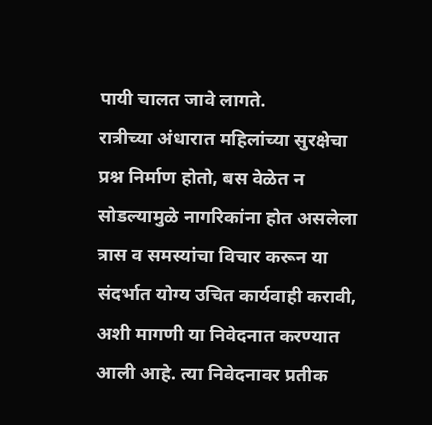पायी चालत जावे लागते.
रात्रीच्या अंधारात महिलांच्या सुरक्षेचा प्रश्न निर्माण होतो, बस वेळेत न सोडल्यामुळे नागरिकांना होत असलेला त्रास व समस्यांचा विचार करून या संदर्भात योग्य उचित कार्यवाही करावी, अशी मागणी या निवेदनात करण्यात आली आहे. त्या निवेदनावर प्रतीक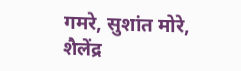गमरे, सुशांत मोरे, शैलेंद्र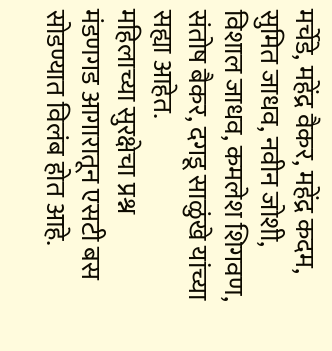मर्चेडे, महेंद्र वैकर, महेंद्र कदम, सुमित जाधव, नवीन जोशी, विशाल जाधव, कमलेश शिगवण, संतोष बैकर, दगडू साळुंखे यांच्या सह्या आहेत.
महिलाच्या सुरक्षेचा प्रश्न
मंडणगड आगारातून एसटी बस सोडण्यात विलंब होत आहे.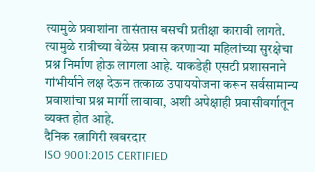त्यामुळे प्रवाशांना तासंतास बसची प्रतीक्षा कारावी लागते. त्यामुळे रात्रीच्या वेळेस प्रवास करणाऱ्या महिलांच्या सुरक्षेचा प्रश्न निर्माण होऊ लागला आहे. याकडेही एसटी प्रशासनाने गांभीर्याने लक्ष देऊन तत्काळ उपाययोजना करून सर्वसामान्य प्रवाशांचा प्रश्न मार्गी लावावा, अशी अपेक्षाही प्रवासीवर्गातून व्यक्त होत आहे.
दैनिक रत्नागिरी खबरदार
ISO 9001:2015 CERTIFIED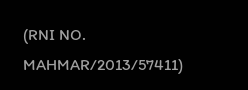(RNI NO. MAHMAR/2013/57411)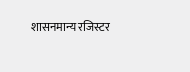शासनमान्य रजिस्टर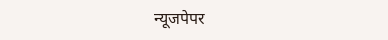न्यूजपेपर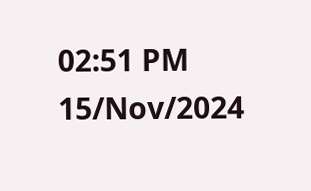02:51 PM 15/Nov/2024